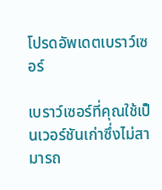โปรดอัพเดตเบราว์เซอร์

เบราว์เซอร์ที่คุณใช้เป็นเวอร์ชันเก่าซึ่งไม่สามารถ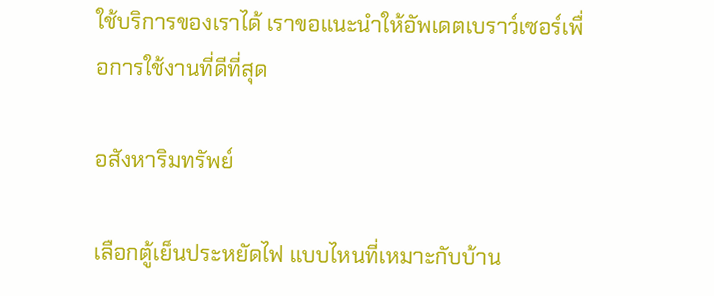ใช้บริการของเราได้ เราขอแนะนำให้อัพเดตเบราว์เซอร์เพื่อการใช้งานที่ดีที่สุด

อสังหาริมทรัพย์

เลือกตู้เย็นประหยัดไฟ แบบไหนที่เหมาะกับบ้าน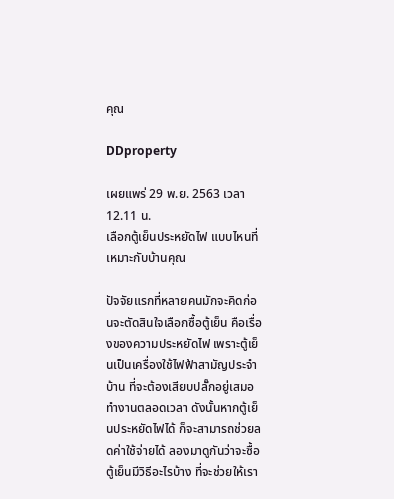คุณ

DDproperty

เผยแพร่ 29 พ.ย. 2563 เวลา 12.11 น.
เลือกตู้เย็นประหยัดไฟ แบบไหนที่เหมาะกับบ้านคุณ

ปัจจัยแรกที่หลายคนมักจะคิดก่อนจะตัดสินใจเลือกซื้อตู้เย็น คือเรื่องของความประหยัดไฟ เพราะตู้เย็นเป็นเครื่องใช้ไฟฟ้าสามัญประจำบ้าน ที่จะต้องเสียบปลั๊กอยู่เสมอ ทำงานตลอดเวลา ดังนั้นหากตู้เย็นประหยัดไฟได้ ก็จะสามารถช่วยลดค่าใช้จ่ายได้ ลองมาดูกันว่าจะซื้อตู้เย็นมีวิธีอะไรบ้าง ที่จะช่วยให้เรา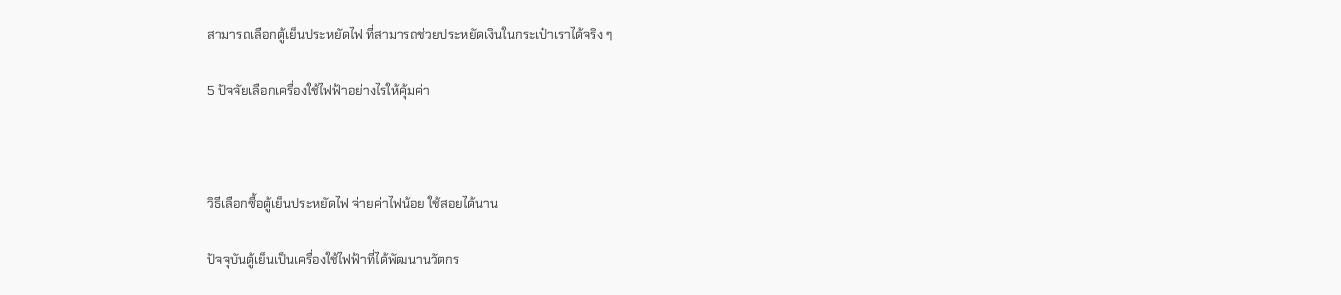สามารถเลือกตู้เย็นประหยัดไฟ ที่สามารถช่วยประหยัดเงินในกระเป๋าเราได้จริง ๆ

5 ปัจจัยเลือกเครื่องใช้ไฟฟ้าอย่างไรให้คุ้มค่า



วิธีเลือกซื้อตู้เย็นประหยัดไฟ จ่ายค่าไฟน้อย ใช้สอยได้นาน

ปัจจุบันตู้เย็นเป็นเครื่องใช้ไฟฟ้าที่ได้พัฒนานวัตกร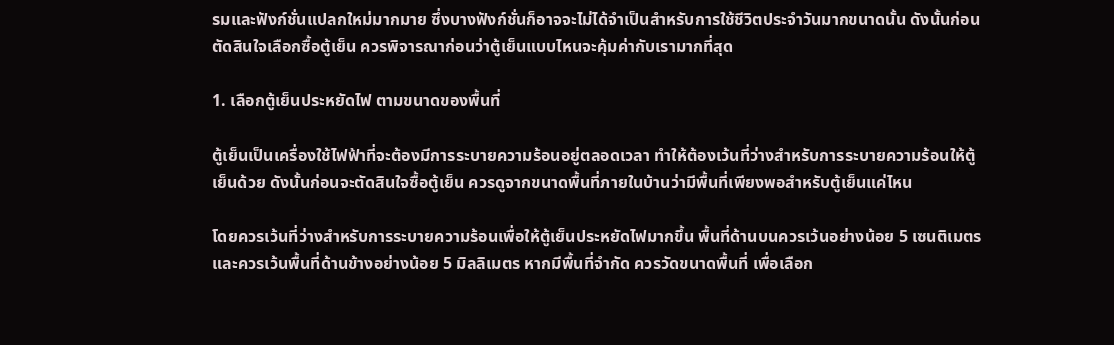รมและฟังก์ชั่นแปลกใหม่มากมาย ซึ่งบางฟังก์ชั่นก็อาจจะไม่ได้จำเป็นสำหรับการใช้ชีวิตประจำวันมากขนาดนั้น ดังนั้นก่อนตัดสินใจเลือกซื้อตู้เย็น ควรพิจารณาก่อนว่าตู้เย็นแบบไหนจะคุ้มค่ากับเรามากที่สุด

1. เลือกตู้เย็นประหยัดไฟ ตามขนาดของพื้นที่

ตู้เย็นเป็นเครื่องใช้ไฟฟ้าที่จะต้องมีการระบายความร้อนอยู่ตลอดเวลา ทำให้ต้องเว้นที่ว่างสำหรับการระบายความร้อนให้ตู้เย็นด้วย ดังนั้นก่อนจะตัดสินใจซื้อตู้เย็น ควรดูจากขนาดพื้นที่ภายในบ้านว่ามีพื้นที่เพียงพอสำหรับตู้เย็นแค่ไหน

โดยควรเว้นที่ว่างสำหรับการระบายความร้อนเพื่อให้ตู้เย็นประหยัดไฟมากขึ้น พื้นที่ด้านบนควรเว้นอย่างน้อย 5 เซนติเมตร และควรเว้นพื้นที่ด้านข้างอย่างน้อย 5 มิลลิเมตร หากมีพื้นที่จำกัด ควรวัดขนาดพื้นที่ เพื่อเลือก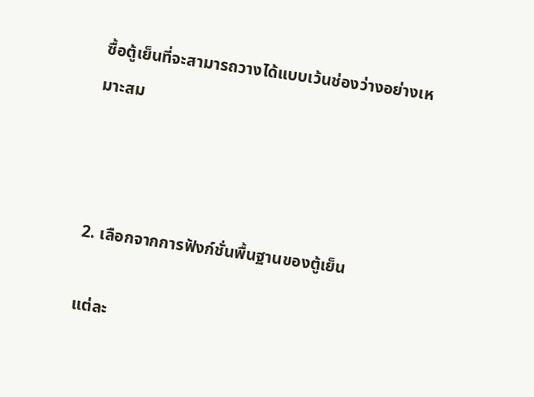ซื้อตู้เย็นที่จะสามารถวางได้แบบเว้นช่องว่างอย่างเหมาะสม



2. เลือกจากการฟังก์ชั่นพื้นฐานของตู้เย็น

แต่ละ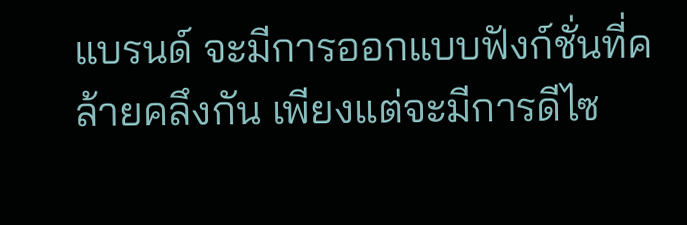แบรนด์ จะมีการออกแบบฟังก์ชั่นที่คล้ายคลึงกัน เพียงแต่จะมีการดีไซ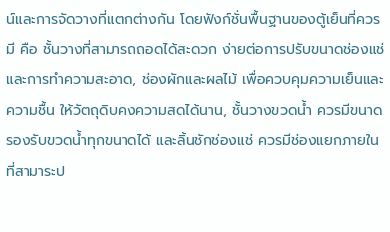น์และการจัดวางที่แตกต่างกัน โดยฟังก์ชั่นพื้นฐานของตู้เย็นที่ควรมี คือ ชั้นวางที่สามารถถอดได้สะดวก ง่ายต่อการปรับขนาดช่องแช่และการทำความสะอาด, ช่องผักและผลไม้ เพื่อควบคุมความเย็นและความชื้น ให้วัตถุดิบคงความสดได้นาน, ชั้นวางขวดน้ำ ควรมีขนาดรองรับขวดน้ำทุกขนาดได้ และลิ้นชักช่องแช่ ควรมีช่องแยกภายใน ที่สามาระป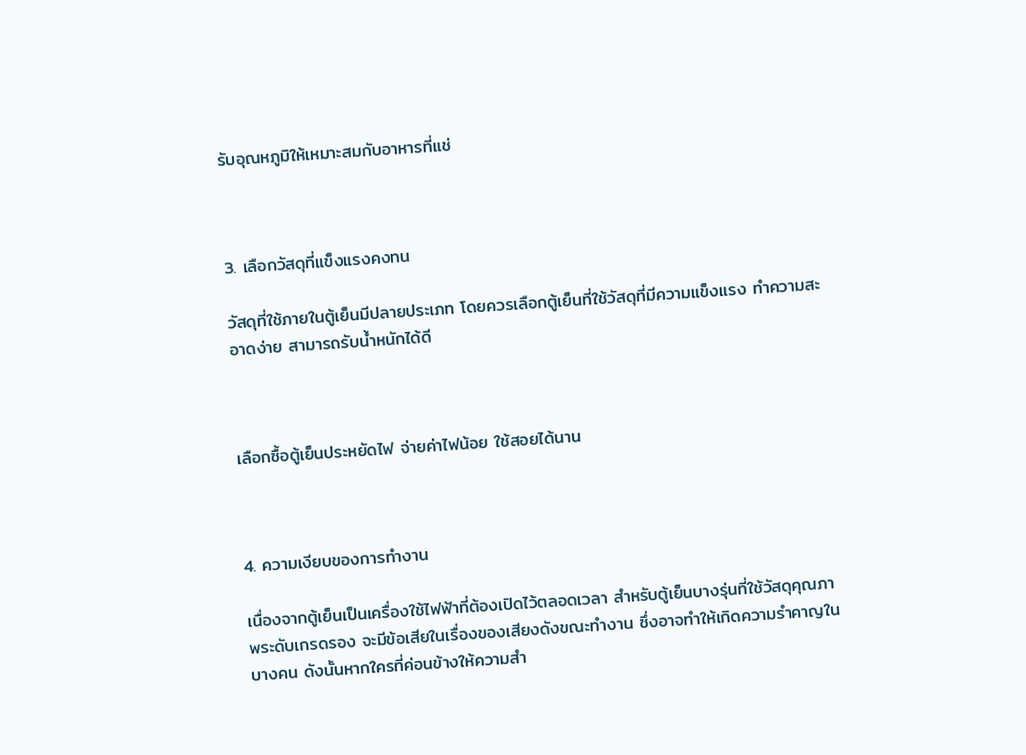รับอุณหภูมิให้เหมาะสมกับอาหารที่แช่



3. เลือกวัสดุที่แข็งแรงคงทน

วัสดุที่ใช้ภายในตู้เย็นมีปลายประเภท โดยควรเลือกตู้เย็นที่ใช้วัสดุที่มีความแข็งแรง ทำความสะอาดง่าย สามารถรับน้ำหนักได้ดี



เลือกซื้อตู้เย็นประหยัดไฟ จ่ายค่าไฟน้อย ใช้สอยได้นาน



4. ความเงียบของการทำงาน

เนื่องจากตู้เย็นเป็นเครื่องใช้ไฟฟ้าที่ต้องเปิดไว้ตลอดเวลา สำหรับตู้เย็นบางรุ่นที่ใช้วัสดุคุณภาพระดับเกรดรอง จะมีข้อเสียในเรื่องของเสียงดังขณะทำงาน ซึ่งอาจทำให้เกิดความรำคาญในบางคน ดังนั้นหากใครที่ค่อนข้างให้ความสำ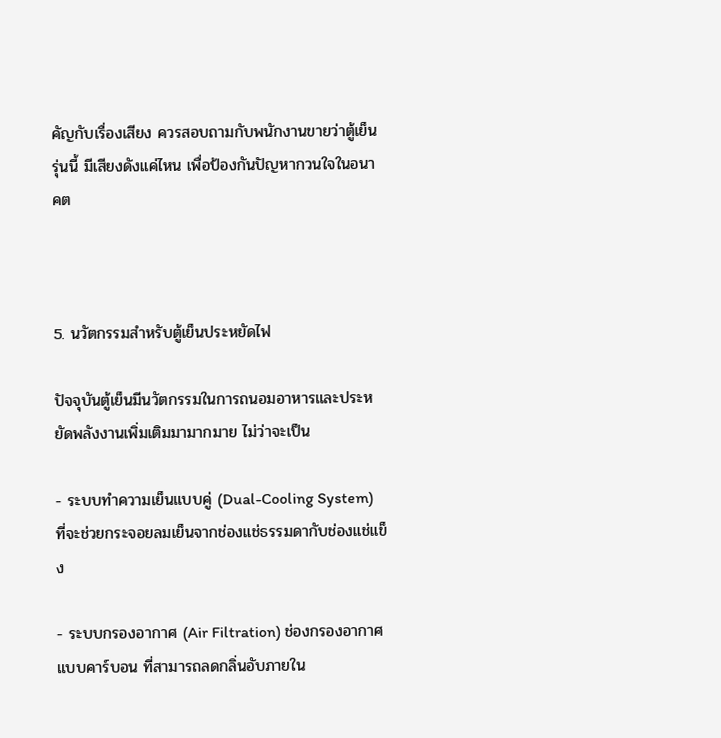คัญกับเรื่องเสียง ควรสอบถามกับพนักงานขายว่าตู้เย็นรุ่นนี้ มีเสียงดังแค่ไหน เพื่อป้องกันปัญหากวนใจในอนาคต



5. นวัตกรรมสำหรับตู้เย็นประหยัดไฟ

ปัจจุบันตู้เย็นมีนวัตกรรมในการถนอมอาหารและประหยัดพลังงานเพิ่มเติมมามากมาย ไม่ว่าจะเป็น

- ระบบทำความเย็นแบบคู่ (Dual-Cooling System) ที่จะช่วยกระจอยลมเย็นจากช่องแช่ธรรมดากับช่องแช่แข็ง

- ระบบกรองอากาศ (Air Filtration) ช่องกรองอากาศแบบคาร์บอน ที่สามารถลดกลิ่นอับภายใน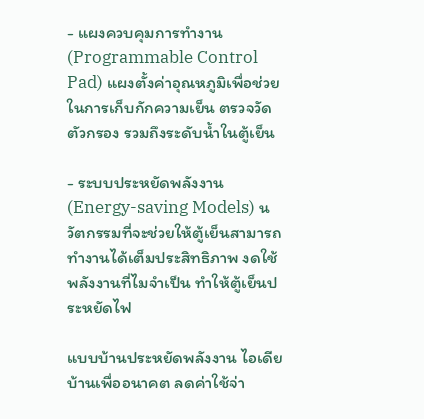- แผงควบคุมการทำงาน (Programmable Control Pad) แผงตั้งค่าอุณหภูมิเพื่อช่วยในการเก็บกักความเย็น ตรวจวัดตัวกรอง รวมถึงระดับน้ำในตู้เย็น

- ระบบประหยัดพลังงาน (Energy-saving Models) นวัตกรรมที่จะช่วยให้ตู้เย็นสามารถทำงานได้เต็มประสิทธิภาพ งดใช้พลังงานที่ไมจำเป็น ทำให้ตู้เย็นประหยัดไฟ

แบบบ้านประหยัดพลังงาน ไอเดียบ้านเพื่ออนาคต ลดค่าใช้จ่า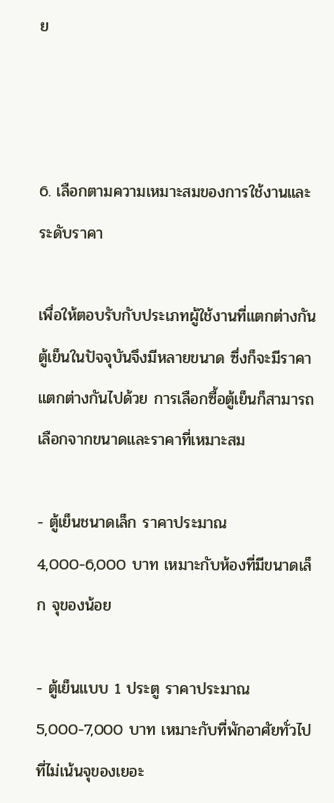ย



6. เลือกตามความเหมาะสมของการใช้งานและระดับราคา

เพื่อให้ตอบรับกับประเภทผู้ใช้งานที่แตกต่างกัน ตู้เย็นในปัจจุบันจึงมีหลายขนาด ซึ่งก็จะมีราคาแตกต่างกันไปด้วย การเลือกซื้อตู้เย็นก็สามารถเลือกจากขนาดและราคาที่เหมาะสม

- ตู้เย็นชนาดเล็ก ราคาประมาณ 4,000-6,000 บาท เหมาะกับห้องที่มีขนาดเล็ก จุของน้อย

- ตู้เย็นแบบ 1 ประตู ราคาประมาณ 5,000-7,000 บาท เหมาะกับที่พักอาศัยทั่วไปที่ไม่เน้นจุของเยอะ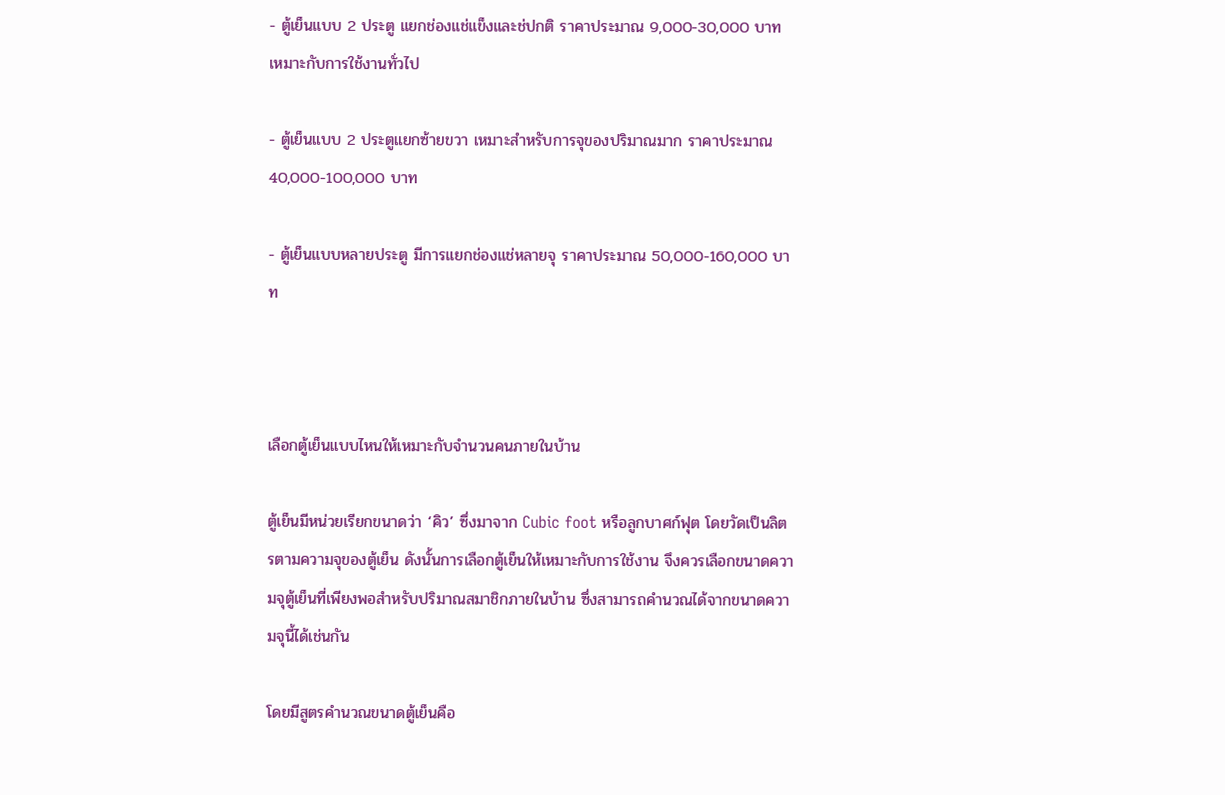- ตู้เย็นแบบ 2 ประตู แยกช่องแช่แข็งและช่ปกติ ราคาประมาณ 9,000-30,000 บาท เหมาะกับการใช้งานทั่วไป

- ตู้เย็นแบบ 2 ประตูแยกซ้ายขวา เหมาะสำหรับการจุของปริมาณมาก ราคาประมาณ 40,000-100,000 บาท

- ตู้เย็นแบบหลายประตู มีการแยกช่องแช่หลายจุ ราคาประมาณ 50,000-160,000 บาท



เลือกตู้เย็นแบบไหนให้เหมาะกับจำนวนคนภายในบ้าน

ตู้เย็นมีหน่วยเรียกขนาดว่า ‘คิว’ ซึ่งมาจาก Cubic foot หรือลูกบาศก์ฟุต โดยวัดเป็นลิตรตามความจุของตู้เย็น ดังนั้นการเลือกตู้เย็นให้เหมาะกับการใช้งาน จึงควรเลือกขนาดความจุตู้เย็นที่เพียงพอสำหรับปริมาณสมาชิกภายในบ้าน ซึ่งสามารถคำนวณได้จากขนาดความจุนี้ได้เช่นกัน

โดยมีสูตรคำนวณขนาดตู้เย็นคือ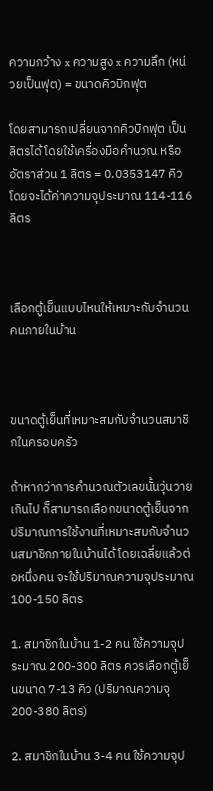ความกว้าง x ความสูง x ความลึก (หน่วยเป็นฟุต) = ขนาดคิวบิกฟุต

โดยสามารถเปลี่ยนจากคิวบิกฟุต เป็นลิตรได้ โดยใช้เครื่องมือคำนวณ หรืออัตราส่วน 1 ลิตร = 0.0353147 คิว โดยจะได้ค่าความจุประมาณ 114-116 ลิตร



เลือกตู้เย็นแบบไหนให้เหมาะกับจำนวนคนภายในบ้าน



ขนาดตู้เย็นที่เหมาะสมกับจำนวนสมาชิกในครอบครัว

ถ้าหากว่าการคำนวณตัวเลขนั้นวุ่นวายเกินไป ก็สามารถเลือกขนาดตู้เย็นจากปริมาณการใช้งานที่เหมาะสมกับจำนวนสมาชิกภายในบ้านได้ โดยเฉลี่ยแล้วต่อหนึ่งคน จะใช้ปริมาณความจุประมาณ 100-150 ลิตร

1. สมาชิกในบ้าน 1-2 คน ใช้ความจุประมาณ 200-300 ลิตร ควรเลือกตู้เย็นขนาด 7-13 คิว (ปริมาณความจุ 200-380 ลิตร)

2. สมาชิกในบ้าน 3-4 คน ใช้ความจุป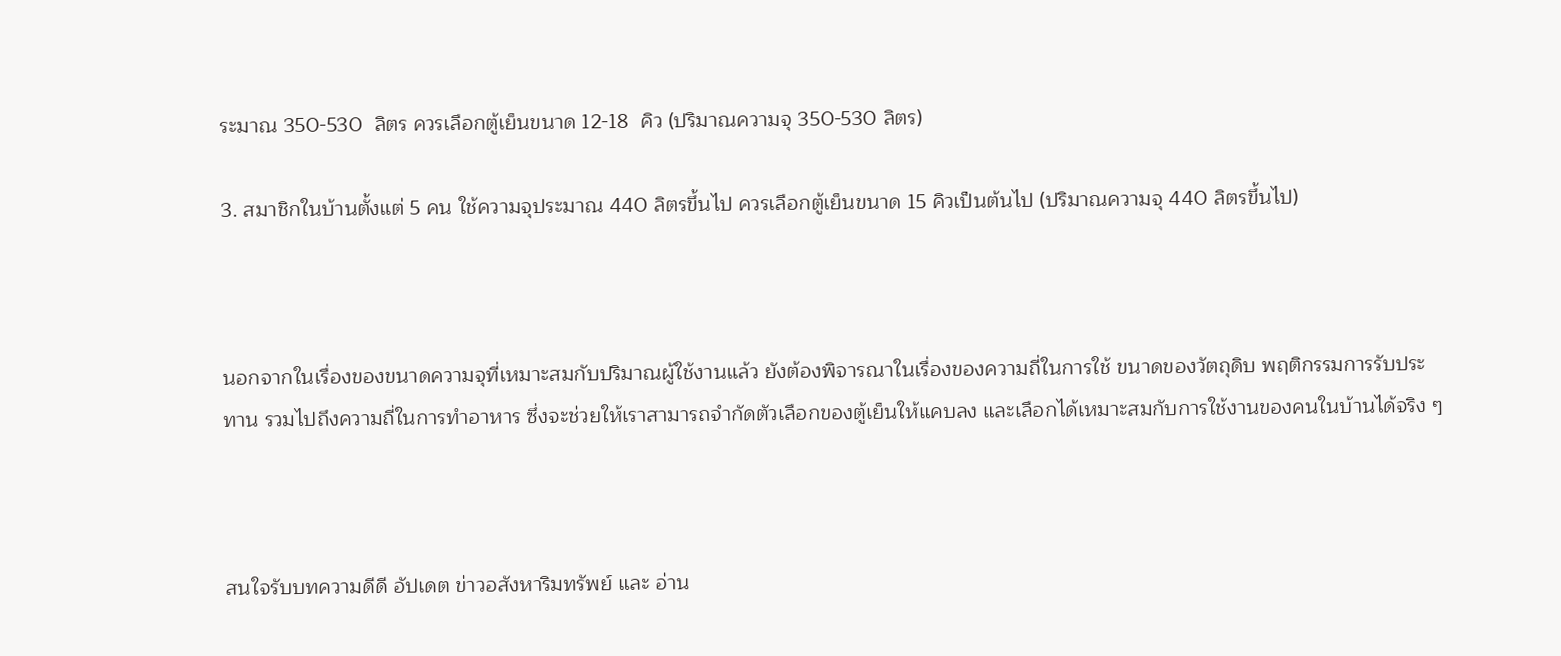ระมาณ 350-530  ลิตร ควรเลือกตู้เย็นขนาด 12-18  คิว (ปริมาณความจุ 350-530 ลิตร)

3. สมาชิกในบ้านตั้งแต่ 5 คน ใช้ความจุประมาณ 440 ลิตรขึ้นไป ควรเลือกตู้เย็นขนาด 15 คิวเป็นต้นไป (ปริมาณความจุ 440 ลิตรขึ้นไป)



นอกจากในเรื่องของขนาดความจุที่เหมาะสมกับปริมาณผู้ใช้งานแล้ว ยังต้องพิจารณาในเรื่องของความถี่ในการใช้ ขนาดของวัตถุดิบ พฤติกรรมการรับประทาน รวมไปถึงความถี่ในการทำอาหาร ซึ่งจะช่วยให้เราสามารถจำกัดตัวเลือกของตู้เย็นให้แคบลง และเลือกได้เหมาะสมกับการใช้งานของคนในบ้านได้จริง ๆ



สนใจรับบทความดีดี อัปเดต ข่าวอสังหาริมทรัพย์ และ อ่าน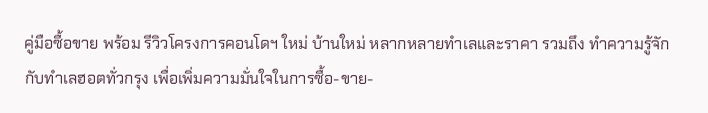คู่มือซื้อขาย พร้อม รีวิวโครงการคอนโดฯ ใหม่ บ้านใหม่ หลากหลายทำเลและราคา รวมถึง ทำความรู้จักกับทำเลฮอตทั่วกรุง เพื่อเพิ่มความมั่นใจในการซื้อ-ขาย-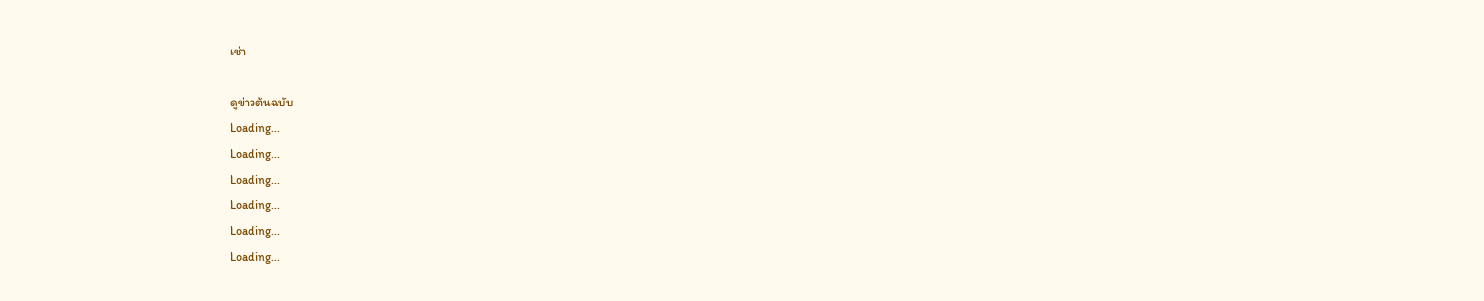เช่า

ดูข่าวต้นฉบับ
Loading...
Loading...
Loading...
Loading...
Loading...
Loading...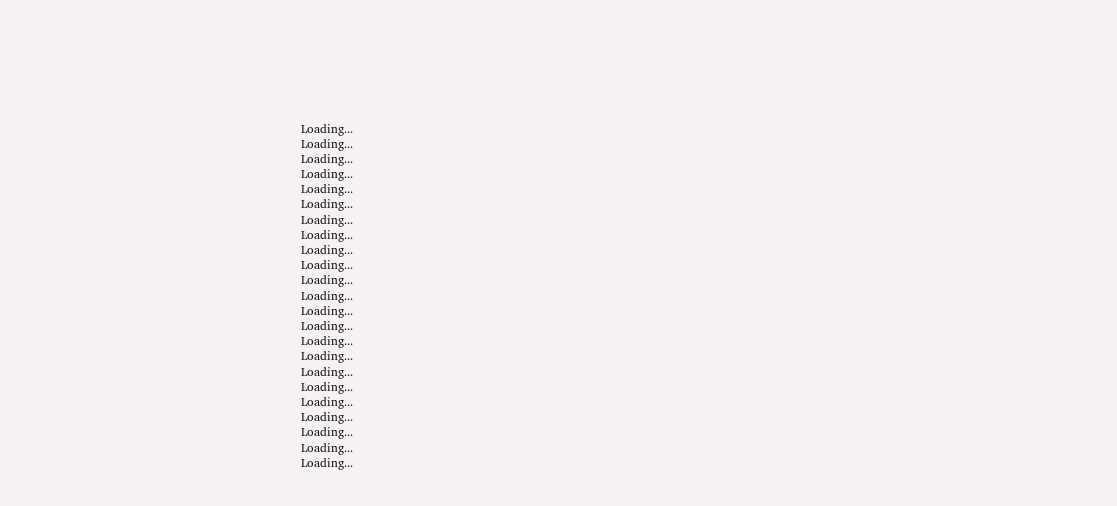Loading...
Loading...
Loading...
Loading...
Loading...
Loading...
Loading...
Loading...
Loading...
Loading...
Loading...
Loading...
Loading...
Loading...
Loading...
Loading...
Loading...
Loading...
Loading...
Loading...
Loading...
Loading...
Loading...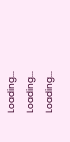Loading...
Loading...
Loading...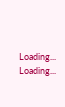Loading...
Loading...